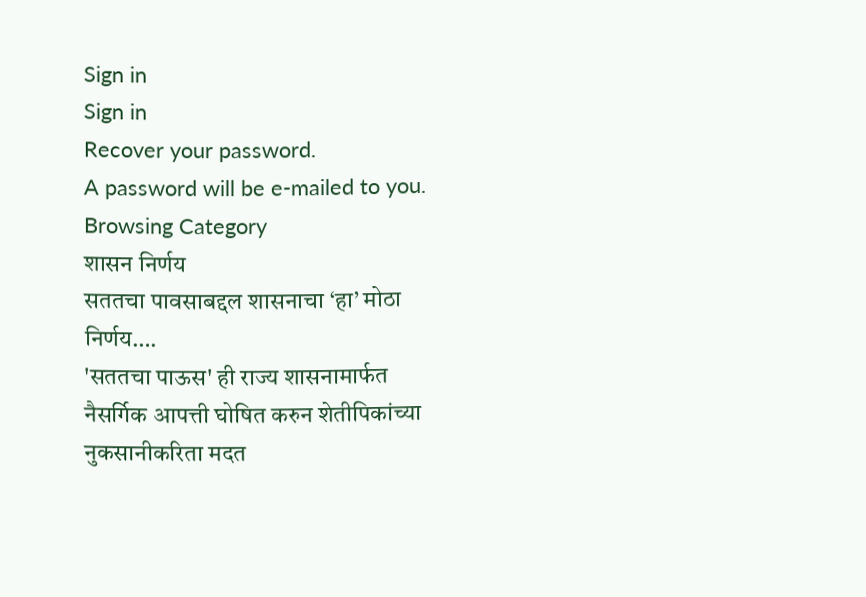Sign in
Sign in
Recover your password.
A password will be e-mailed to you.
Browsing Category
शासन निर्णय
सततचा पावसाबद्दल शासनाचा ‘हा’ मोठा निर्णय….
'सततचा पाऊस' ही राज्य शासनामार्फत नैसर्गिक आपत्ती घोषित करुन शेतीपिकांच्या नुकसानीकरिता मदत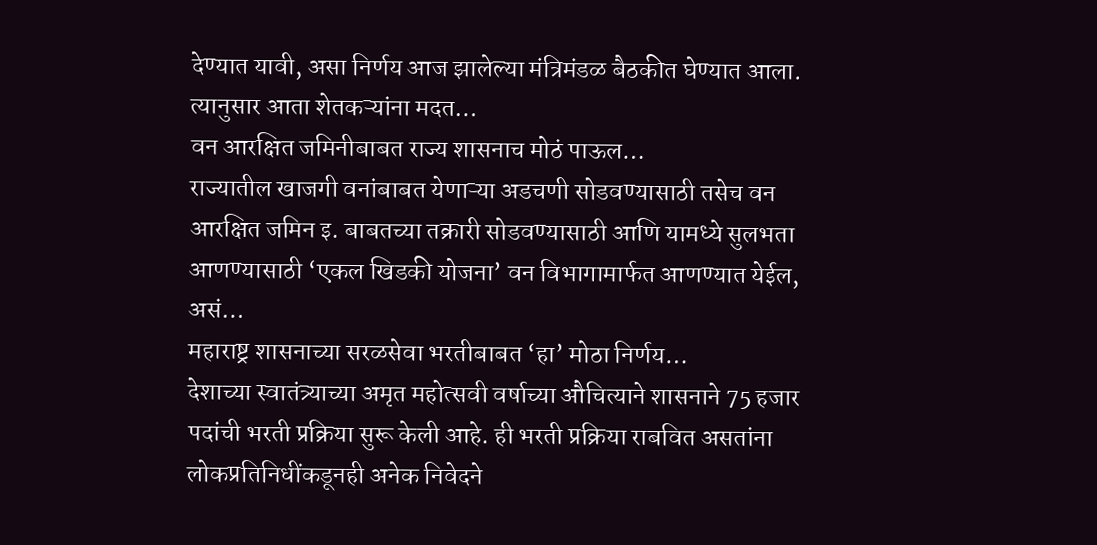देण्यात यावी, असा निर्णय आज झालेल्या मंत्रिमंडळ बैठकीत घेण्यात आला. त्यानुसार आता शेतकऱ्यांना मदत…
वन आरक्षित जमिनीबाबत राज्य शासनाच मोठं पाऊल…
राज्यातील खाजगी वनांबाबत येणाऱ्या अडचणी सोडवण्यासाठी तसेच वन आरक्षित जमिन इ. बाबतच्या तक्रारी सोडवण्यासाठी आणि यामध्ये सुलभता आणण्यासाठी ‘एकल खिडकी योजना’ वन विभागामार्फत आणण्यात येईल, असं…
महाराष्ट्र शासनाच्या सरळसेवा भरतीबाबत ‘हा’ मोठा निर्णय…
देशाच्या स्वातंत्र्याच्या अमृत महोत्सवी वर्षाच्या औचित्याने शासनाने 75 हजार पदांची भरती प्रक्रिया सुरू केली आहे. ही भरती प्रक्रिया राबवित असतांना लोकप्रतिनिधींकडूनही अनेक निवेदने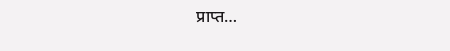प्राप्त…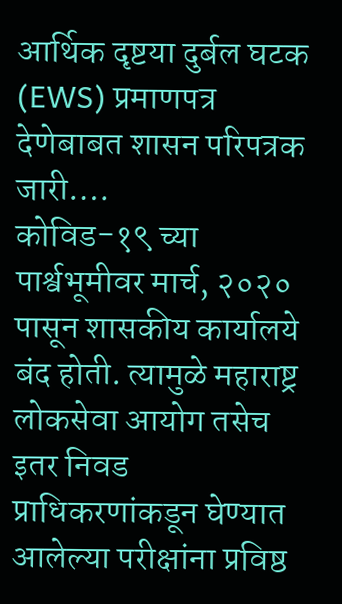आर्थिक दृष्टया दुर्बल घटक (EWS) प्रमाणपत्र देणेबाबत शासन परिपत्रक जारी….
कोविड-१९ च्या पार्श्वभूमीवर मार्च, २०२० पासून शासकीय कार्यालये बंद होती. त्यामुळे महाराष्ट्र लोकसेवा आयोग तसेच इतर निवड प्राधिकरणांकडून घेण्यात आलेल्या परीक्षांना प्रविष्ठ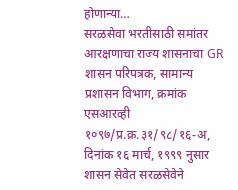होणान्या…
सरळसेवा भरतीसाठी समांतर आरक्षणाचा राज्य शासनाचा GR
शासन परिपत्रक, सामान्य प्रशासन विभाग, क्रमांक एसआरव्ही १०९७/प्र.क्र.३१/९८/१६-अ, दिनांक १६ मार्च, १९९९ नुसार शासन सेवेत सरळसेवेने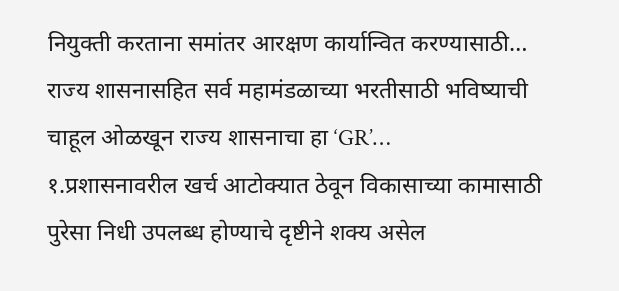नियुक्ती करताना समांतर आरक्षण कार्यान्वित करण्यासाठी…
राज्य शासनासहित सर्व महामंडळाच्या भरतीसाठी भविष्याची चाहूल ओळखून राज्य शासनाचा हा ‘GR’…
१.प्रशासनावरील खर्च आटोक्यात ठेवून विकासाच्या कामासाठी पुरेसा निधी उपलब्ध होण्याचे दृष्टीने शक्य असेल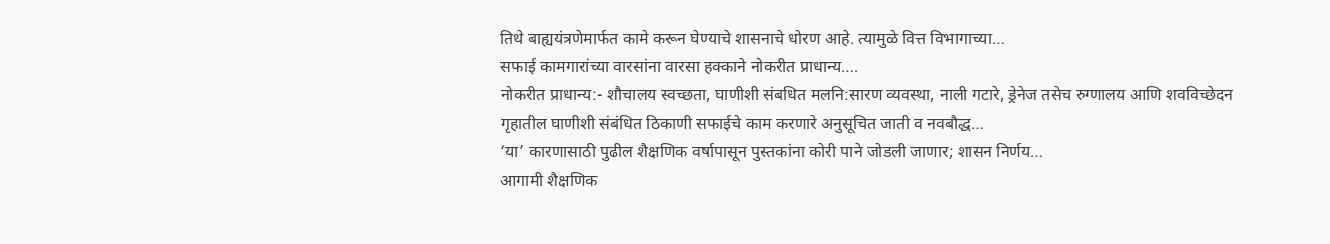तिथे बाह्ययंत्रणेमार्फत कामे करून घेण्याचे शासनाचे धोरण आहे. त्यामुळे वित्त विभागाच्या…
सफाई कामगारांच्या वारसांना वारसा हक्काने नोकरीत प्राधान्य….
नोकरीत प्राधान्य:- शौचालय स्वच्छता, घाणीशी संबधित मलनि:सारण व्यवस्था, नाली गटारे, ड्रेनेज तसेच रुग्णालय आणि शवविच्छेदन गृहातील घाणीशी संबंधित ठिकाणी सफाईचे काम करणारे अनुसूचित जाती व नवबौद्ध…
‘या’ कारणासाठी पुढील शैक्षणिक वर्षापासून पुस्तकांना कोरी पाने जोडली जाणार; शासन निर्णय…
आगामी शैक्षणिक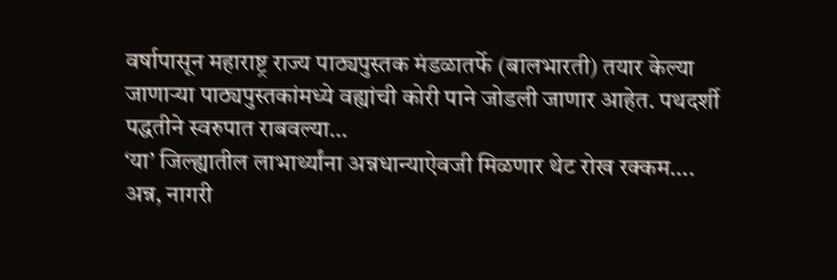वर्षापासून महाराष्ट्र राज्य पाठ्यपुस्तक मंडळातर्फे (बालभारती) तयार केल्या जाणाऱ्या पाठ्यपुस्तकांमध्ये वह्यांची कोरी पाने जोडली जाणार आहेत. पथदर्शी पद्धतीने स्वरुपात राबवल्या…
‘या’ जिल्ह्यातील लाभार्थ्यांना अन्नधान्याऐवजी मिळणार थेट रोख रक्कम….
अन्न, नागरी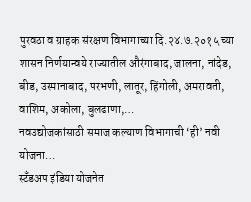पुरवठा व ग्राहक संरक्षण विभागाच्या दि.२४.७.२०१५ च्या शासन निर्णयान्वये राज्यातील औरंगाबाद, जालना, नांदेड, बीड, उस्मानाबाद, परभणी, लातूर, हिंगोली, अमरावती, वाशिम, अकोला, बुलढाणा,…
नवउद्योजकांसाठी समाज कल्याण विभागाची ‘ही’ नवी योजना…
स्टँडअप इंडिया योजनेत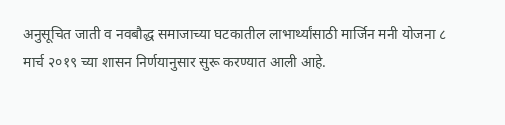अनुसूचित जाती व नवबौद्ध समाजाच्या घटकातील लाभार्थ्यांसाठी मार्जिन मनी योजना ८ मार्च २०१९ च्या शासन निर्णयानुसार सुरू करण्यात आली आहे.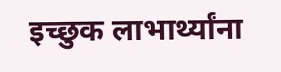इच्छुक लाभार्थ्यांना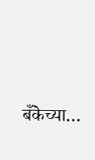बँकेच्या…